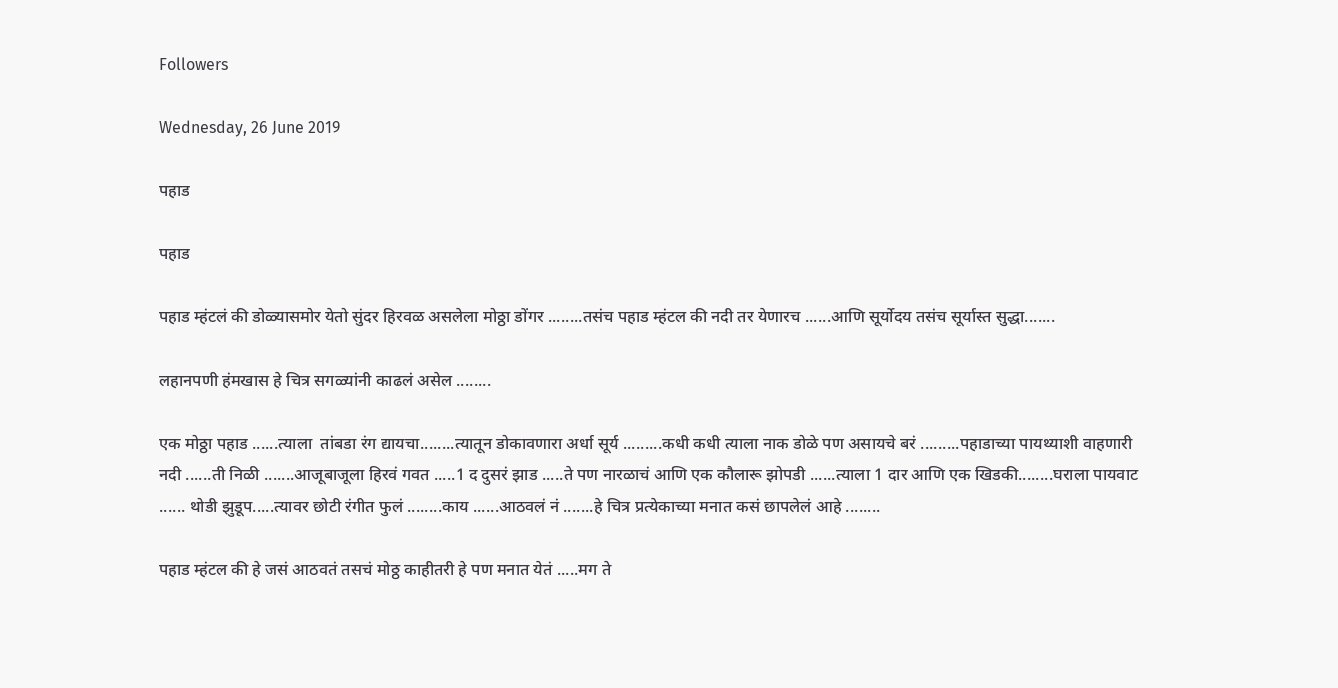Followers

Wednesday, 26 June 2019

पहाड

पहाड

पहाड म्हंटलं की डोळ्यासमोर येतो सुंदर हिरवळ असलेला मोठ्ठा डोंगर ........तसंच पहाड म्हंटल की नदी तर येणारच ......आणि सूर्योदय तसंच सूर्यास्त सुद्धा.......

लहानपणी हंमखास हे चित्र सगळ्यांनी काढलं असेल ........

एक मोठ्ठा पहाड ......त्याला  तांबडा रंग द्यायचा........त्यातून डोकावणारा अर्धा सूर्य .........कधी कधी त्याला नाक डोळे पण असायचे बरं .........पहाडाच्या पायथ्याशी वाहणारी नदी ......ती निळी .......आजूबाजूला हिरवं गवत .....1 द दुसरं झाड .....ते पण नारळाचं आणि एक कौलारू झोपडी ......त्याला 1 दार आणि एक खिडकी........घराला पायवाट ...... थोडी झुडूप.....त्यावर छोटी रंगीत फुलं ........काय ......आठवलं नं .......हे चित्र प्रत्येकाच्या मनात कसं छापलेलं आहे ........

पहाड म्हंटल की हे जसं आठवतं तसचं मोठ्ठ काहीतरी हे पण मनात येतं .....मग ते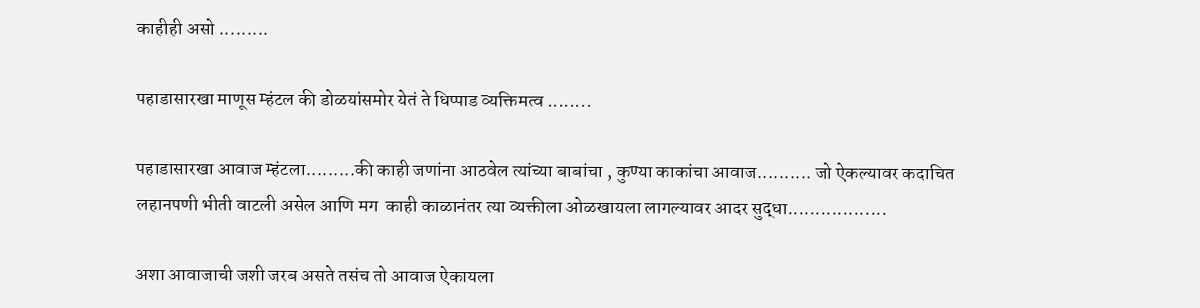काहीही असो .........

पहाडासारखा माणूस म्हंटल की डोळयांसमोर येतं ते धिप्पाड व्यक्तिमत्व ........

पहाडासारखा आवाज म्हंटला.........की काही जणांना आठवेल त्यांच्या बाबांचा , कुण्या काकांचा आवाज.......... जो ऐकल्यावर कदाचित लहानपणी भीती वाटली असेल आणि मग  काही काळानंतर त्या व्यक्तीला ओळखायला लागल्यावर आदर सुद्धा..................

अशा आवाजाची जशी जरब असते तसंच तो आवाज ऐकायला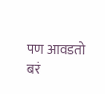पण आवडतो बरं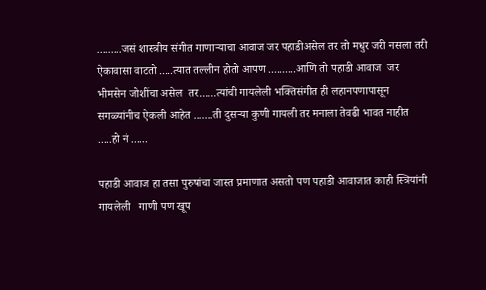.........जसं शास्त्रीय संगीत गाणाऱ्याचा आवाज जर पहाडीअसेल तर तो मधुर जरी नसला तरी ऐकावासा वाटतो .....त्यात तल्लीन होतो आपण ..........आणि तो पहाडी आवाज  जर भीमसेन जोशींचा असेल  तर......त्यांची गायलेली भक्तिसंगीत ही लहानपणापासून सगळ्यांनीच ऐकली आहेत .......ती दुसऱ्या कुणी गायली तर मनाला तेवढी भावत नाहीत .....हो नं ......

पहाडी आवाज हा तसा पुरुषांचा जास्त प्रमाणात असतो पण पहाडी आवाजात काही स्त्रियांनी गायलेली   गाणी पण खूप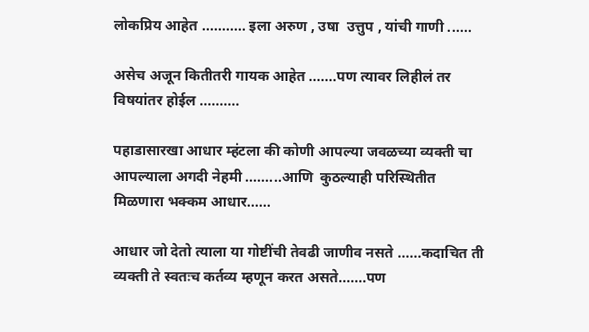लोकप्रिय आहेत ........... इला अरुण , उषा  उत्तुप , यांची गाणी ......

असेच अजून कितीतरी गायक आहेत .......पण त्यावर लिहीलं तर विषयांतर होईल ..........

पहाडासारखा आधार म्हंटला की कोणी आपल्या जवळच्या व्यक्ती चा आपल्याला अगदी नेहमी .........आणि  कुठल्याही परिस्थितीत  मिळणारा भक्कम आधार......

आधार जो देतो त्याला या गोष्टींची तेवढी जाणीव नसते ......कदाचित ती व्यक्ती ते स्वतःच कर्तव्य म्हणून करत असते.......पण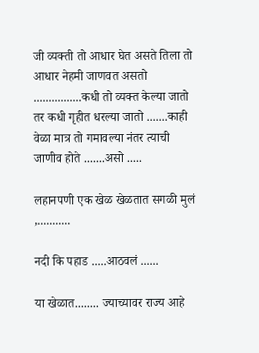जी व्यक्ती तो आधार घेत असते तिला तो आधार नेहमी जाणवत असतो ................कधी तो व्यक्त केल्या जातो तर कधी गृहीत धरल्या जातो .......काही वेळा मात्र तो गमावल्या नंतर त्याची जाणीव होते .......असो .....

लहानपणी एक खेळ खेळतात सगळी मुलं ,...........

नदी कि पहाड .....आठवलं ......

या खेळात........ ज्याच्यावर राज्य आहे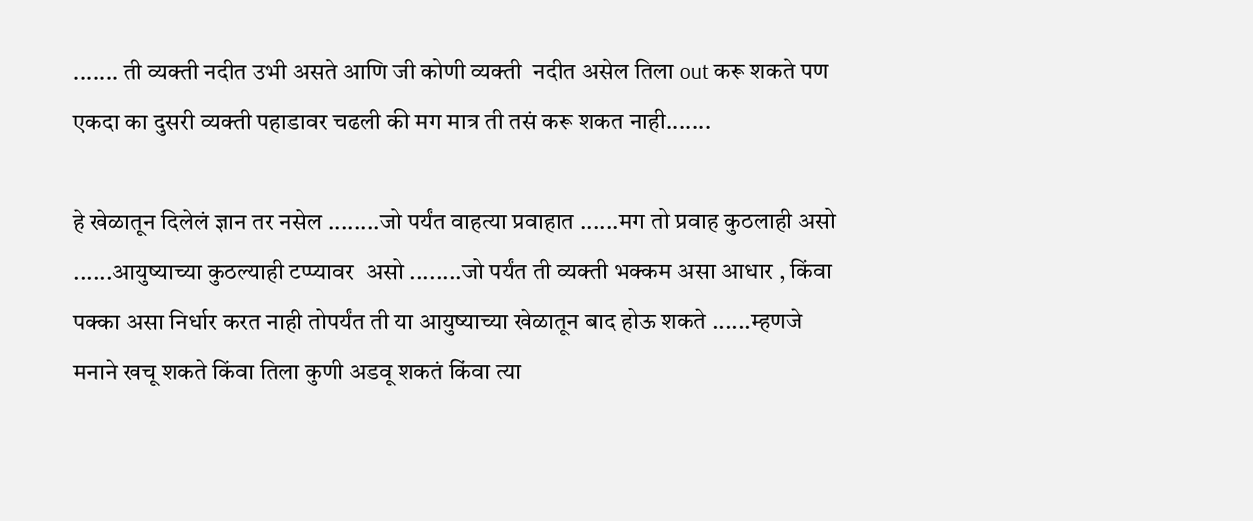....... ती व्यक्ती नदीत उभी असते आणि जी कोणी व्यक्ती  नदीत असेल तिला out करू शकते पण एकदा का दुसरी व्यक्ती पहाडावर चढली की मग मात्र ती तसं करू शकत नाही.......

हे खेळातून दिलेलं ज्ञान तर नसेल ........जो पर्यंत वाहत्या प्रवाहात ......मग तो प्रवाह कुठलाही असो ......आयुष्याच्या कुठल्याही टप्प्यावर  असो ........जो पर्यंत ती व्यक्ती भक्कम असा आधार , किंवा पक्का असा निर्धार करत नाही तोपर्यंत ती या आयुष्याच्या खेळातून बाद होऊ शकते ......म्हणजे मनाने खचू शकते किंवा तिला कुणी अडवू शकतं किंवा त्या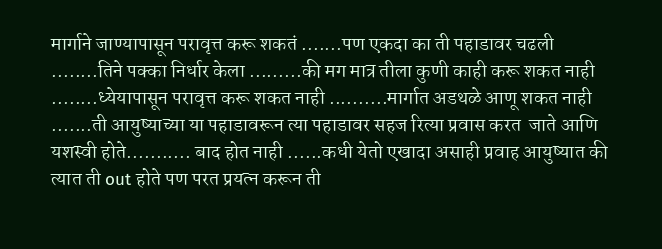मार्गाने जाण्यापासून परावृत्त करू शकतं .......पण एकदा का ती पहाडावर चढली ........तिने पक्का निर्धार केला .........की मग मात्र तीला कुणी काही करू शकत नाही ........ध्येयापासून परावृत्त करू शकत नाही ..........मार्गात अडथळे आणू शकत नाही .......ती आयुष्याच्या या पहाडावरून त्या पहाडावर सहज रित्या प्रवास करत  जाते आणि यशस्वी होते........... बाद होत नाही ......कधी येतो एखादा असाही प्रवाह आयुष्यात की त्यात ती out होते पण परत प्रयत्न करून ती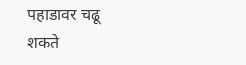पहाडावर चढू शकते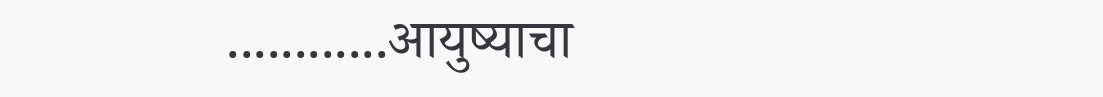............आयुष्याचा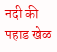नदी की पहाड खेळ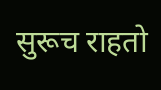सुरूच राहतो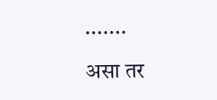.......

असा तर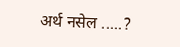अर्थ नसेल .....?